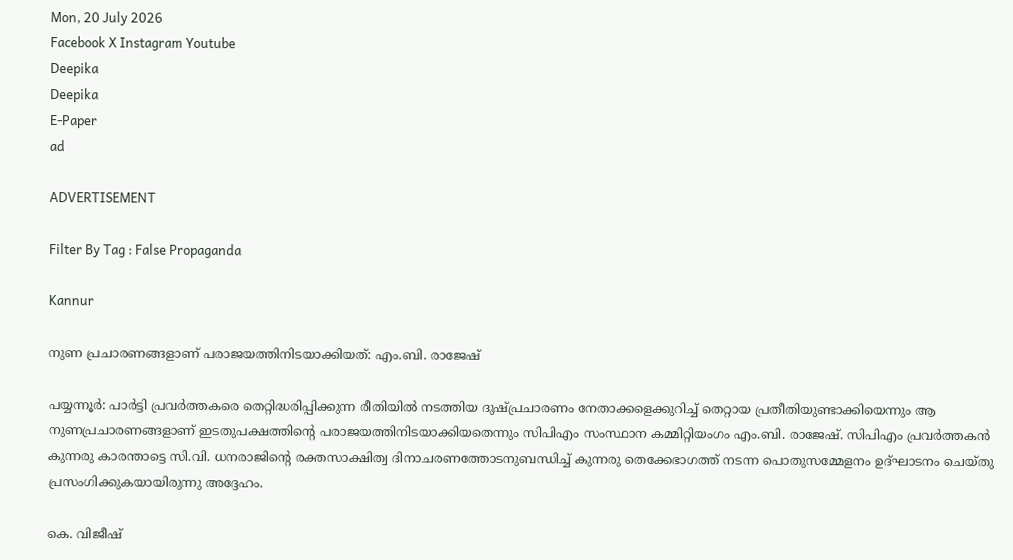Mon, 20 July 2026
Facebook X Instagram Youtube
Deepika
Deepika
E-Paper
ad

ADVERTISEMENT

Filter By Tag : False Propaganda

Kannur

നുണ പ്രചാരണങ്ങളാണ് പരാജയത്തിനിടയാക്കിയത്: എം.ബി. രാജേഷ്

പയ്യന്നൂര്‍: പാര്‍ട്ടി പ്രവര്‍ത്തകരെ തെറ്റിദ്ധരിപ്പിക്കുന്ന രീതിയില്‍ നടത്തിയ ദുഷ്പ്രചാരണം നേതാക്കളെക്കുറിച്ച് തെറ്റായ പ്രതീതിയുണ്ടാക്കിയെന്നും ആ നുണപ്രചാരണങ്ങളാണ് ഇടതുപക്ഷത്തിന്‍റെ പരാജയത്തിനിടയാക്കിയതെന്നും സിപിഎം സംസ്ഥാന കമ്മിറ്റിയംഗം എം.ബി. രാജേഷ്. സിപിഎം പ്രവര്‍ത്തകന്‍ കുന്നരു കാരന്താട്ടെ സി.വി. ധനരാജിന്‍റെ രക്തസാക്ഷിത്വ ദിനാചരണത്തോടനുബന്ധിച്ച് കുന്നരു തെക്കേഭാഗത്ത് നടന്ന പൊതുസമ്മേളനം ഉദ്ഘാടനം ചെയ്തു പ്രസംഗിക്കുകയായിരുന്നു അദ്ദേഹം.

കെ. വിജീഷ്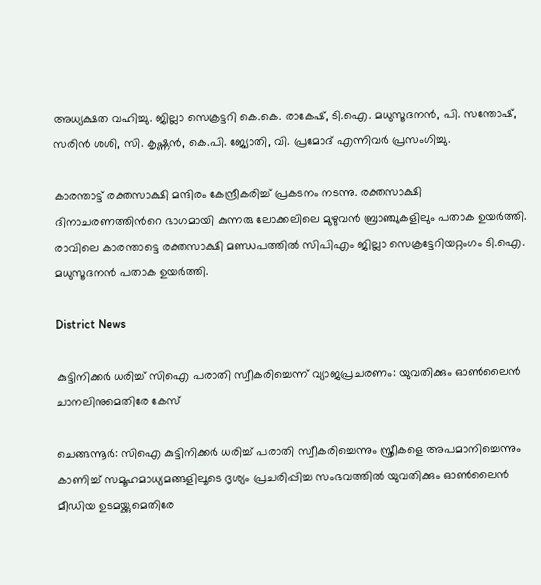അധ്യക്ഷത വഹിച്ചു. ജില്ലാ സെക്രട്ടറി കെ.കെ. രാകേഷ്, ടി.ഐ. മധുസൂദനന്‍, പി. സന്തോഷ്, സരിന്‍ ശശി, സി. കൃഷ്ണന്‍, കെ.പി. ജ്യോതി, വി. പ്രമോദ് എന്നിവര്‍ പ്രസംഗിച്ചു.

കാരന്താട്ട് രക്തസാക്ഷി മന്ദിരം കേന്ദ്രീകരിച്ച് പ്രകടനം നടന്നു. രക്തസാക്ഷി ദിനാചരണത്തിന്‍റെ ഭാഗമായി കുന്നരു ലോക്കലിലെ മുഴുവന്‍ ബ്രാഞ്ചുകളിലും പതാക ഉയര്‍ത്തി. രാവിലെ കാരന്താട്ടെ രക്തസാക്ഷി മണ്ഡപത്തില്‍ സിപിഎം ജില്ലാ സെക്രട്ടേറിയറ്റംഗം ടി.ഐ. മധുസൂദനന്‍ പതാക ഉയര്‍ത്തി.

District News

കുട്ടിനിക്കർ ധരിച്ച് സിഐ പരാതി സ്വീകരിച്ചെന്ന് വ്യാജപ്രചരണം: യുവതിക്കും ഓൺലൈൻ ചാനലിനുമെതിരേ കേസ്

ചെങ്ങന്നൂർ: സിഐ കുട്ടിനിക്കർ ധരിച്ച് പരാതി സ്വീകരിച്ചെന്നും സ്ത്രീകളെ അപമാനിച്ചെന്നും കാണിച്ച് സമൂഹമാധ്യമങ്ങളിലൂടെ ദൃശ്യം പ്രചരിപ്പിച്ച സംഭവത്തിൽ യുവതിക്കും ഓൺലൈൻ മീഡിയ ഉടമയ്ക്കുമെതിരേ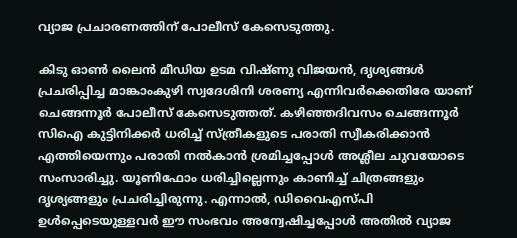വ്യാജ പ്രചാരണത്തിന് പോലീസ് കേസെടുത്തു.

കിടു ഓൺ ലൈൻ മീഡിയ ഉടമ വിഷ്ണു വിജയൻ, ദൃശ്യങ്ങൾ പ്രചരിപ്പിച്ച മാങ്കാംകുഴി സ്വദേശിനി ശരണ്യ എന്നിവർക്കെതിരേ യാണ് ചെങ്ങന്നൂർ പോലീസ് കേസെടുത്തത്. കഴിഞ്ഞദിവസം ചെങ്ങന്നൂർ സിഐ കുട്ടിനിക്കർ ധരിച്ച് സ്ത്രീകളുടെ പരാതി സ്വീകരിക്കാൻ എത്തിയെന്നും പരാതി നൽകാൻ ശ്രമിച്ചപ്പോൾ അശ്ലീല ചുവയോടെ സംസാരിച്ചു. യൂണിഫോം ധരിച്ചില്ലെന്നും കാണിച്ച് ചിത്രങ്ങളും ദൃശ്യങ്ങളും പ്രചരിച്ചിരുന്നു. എന്നാൽ, ഡിവൈഎസ്പി ഉൾപ്പെടെയുള്ളവർ ഈ സംഭവം അന്വേഷിച്ചപ്പോൾ അതിൽ വ്യാജ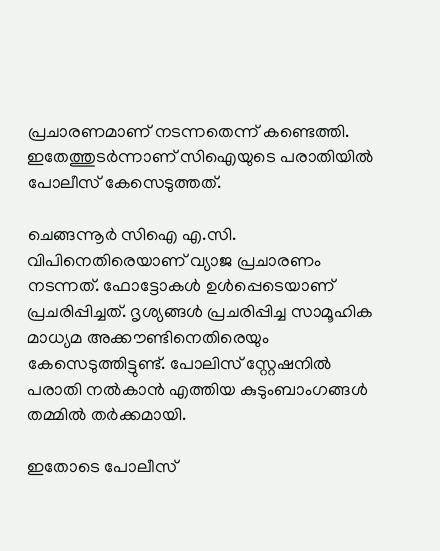പ്രചാരണമാണ് നടന്നതെന്ന് കണ്ടെത്തി. ഇതേത്തുടർന്നാണ് സിഐയുടെ പരാതിയിൽ പോലീസ് കേസെടുത്തത്.

ചെങ്ങന്നൂർ സിഐ എ.സി. വിപിനെതിരെയാണ് വ്യാജ പ്രചാരണം നടന്നത്. ഫോട്ടോകൾ ഉൾപ്പെടെയാണ് പ്രചരിപ്പിച്ചത്. ദൃശ്യങ്ങൾ പ്രചരിപ്പിച്ച സാമൂഹിക മാധ്യമ അക്കൗണ്ടിനെതിരെയും കേസെടുത്തിട്ടുണ്ട്. പോലിസ് സ്റ്റേഷനിൽ പരാതി നൽകാൻ എത്തിയ കുടുംബാംഗങ്ങൾ തമ്മിൽ തർക്കമായി.

ഇതോടെ പോലീസ്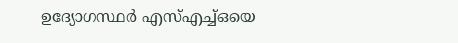ഉദ്യോഗസ്ഥർ എസ്എച്ച്ഒയെ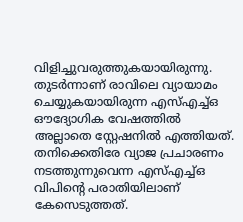വിളിച്ചുവരുത്തുകയായിരുന്നു. തുടർന്നാണ് രാവിലെ വ്യായാമം ചെയ്യുകയായിരുന്ന എസ്എച്ച്ഒ ഔദ്യോഗിക വേഷത്തിൽ അല്ലാതെ സ്റ്റേഷനിൽ എത്തിയത്. തനിക്കെതിരേ വ്യാജ പ്രചാരണം നടത്തുന്നുവെന്ന എസ്എച്ച്ഒ വിപിന്‍റെ പരാതിയിലാണ് കേസെടുത്തത്.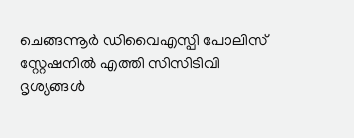ചെങ്ങന്നൂർ ഡിവൈഎസ്പി പോലിസ് സ്റ്റേഷനിൽ എത്തി സിസിടിവി ദൃശ്യങ്ങൾ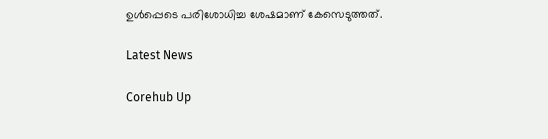ഉൾപ്പെടെ പരിശോധിച്ച ശേഷമാണ് കേസെടുത്തത്.

Latest News

Corehub Up